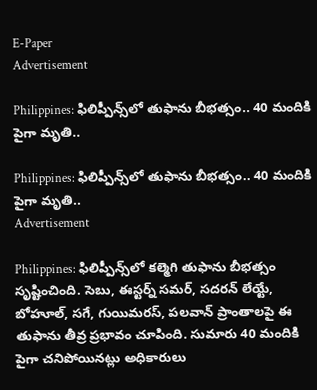E-Paper
Advertisement

Philippines: ఫిలిప్పీన్స్‌లో తుఫాను బీభత్సం.. 40 మందికి పైగా మృతి..

Philippines: ఫిలిప్పీన్స్‌లో తుఫాను బీభత్సం.. 40 మందికి పైగా మృతి..
Advertisement

Philippines: ఫిలిప్పీన్స్‌లో కల్మెగి తుఫాను బీభత్సం సృష్టించింది. సెబు, ఈస్టర్న్ సమర్, సదరన్ లేయ్టే, బోహూల్, సగే, గుయిమరస్, పలవాన్ ప్రాంతాలపై ఈ తుఫాను తీవ్ర ప్రభావం చూపింది. సుమారు 40 మందికి పైగా చనిపోయినట్లు అధికారులు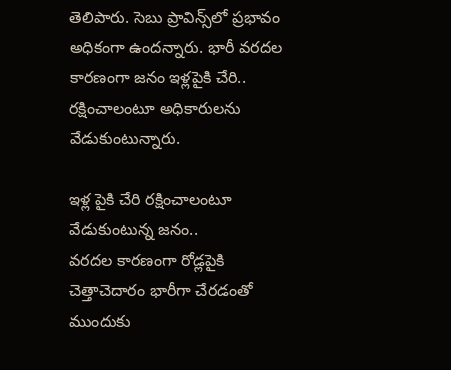తెలిపారు. సెబు ప్రావిన్స్‌లో ప్రభావం అధికంగా ఉందన్నారు. భారీ వరదల కారణంగా జనం ఇళ్లపైకి చేరి.. రక్షించాలంటూ అధికారులను వేడుకుంటున్నారు.

ఇళ్ల పైకి చేరి రక్షించాలంటూ వేడుకుంటున్న జనం..
వరదల కారణంగా రోడ్లపైకి చెత్తాచెదారం భారీగా చేరడంతో ముందుకు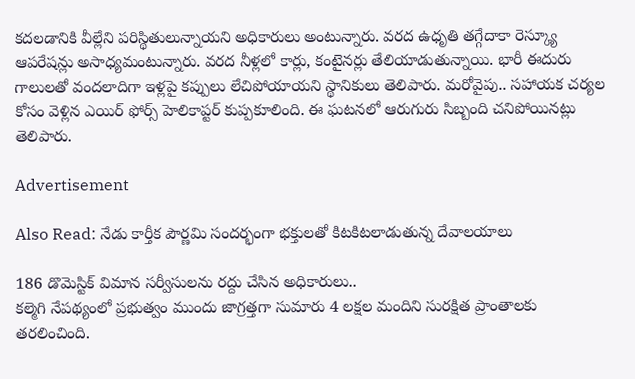కదలడానికి వీల్లేని పరిస్థితులున్నాయని అధికారులు అంటున్నారు. వరద ఉధృతి తగ్గేదాకా రెస్క్యూ ఆపరేషన్లు అసాధ్యమంటున్నారు. వరద నీళ్లలో కార్లు, కంటైనర్లు తేలియాడుతున్నాయి. భారీ ఈదురు గాలులతో వందలాదిగా ఇళ్లపై కప్పులు లేచిపోయాయని స్థానికులు తెలిపారు. మరోవైపు.. సహాయక చర్యల కోసం వెళ్లిన ఎయిర్ ఫోర్స్ హెలికాప్టర్‌ కుప్పకూలింది. ఈ ఘటనలో ఆరుగురు సిబ్బంది చనిపోయినట్లు తెలిపారు.

Advertisement

Also Read: నేడు కార్తీక పౌర్ణమి సందర్భంగా భక్తులతో కిటకిటలాడుతున్న దేవాలయాలు

186 డొమెస్టిక్ విమాన సర్వీసులను రద్దు చేసిన అధికారులు..
కల్మెగి నేపథ్యంలో ప్రభుత్వం ముందు జాగ్రత్తగా సుమారు 4 లక్షల మందిని సురక్షిత ప్రాంతాలకు తరలించింది.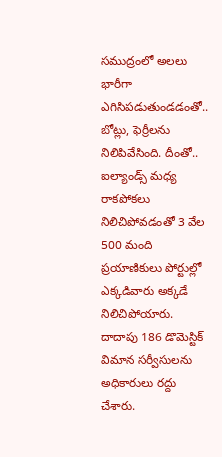సముద్రంలో అలలు భారీగా ఎగిసిపడుతుండడంతో.. బోట్లు, ఫెర్రీలను నిలిపివేసింది. దీంతో.. ఐల్యాండ్స్ మధ్య రాకపోకలు నిలిచిపోవడంతో 3 వేల 500 మంది ప్రయాణికులు పోర్టుల్లో ఎక్కడివారు అక్కడే నిలిచిపోయారు. దాదాపు 186 డొమెస్టిక్ విమాన సర్వీసులను అధికారులు రద్దు చేశారు.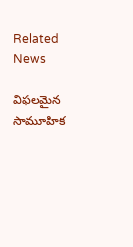Related News

విఫలమైన సామూహిక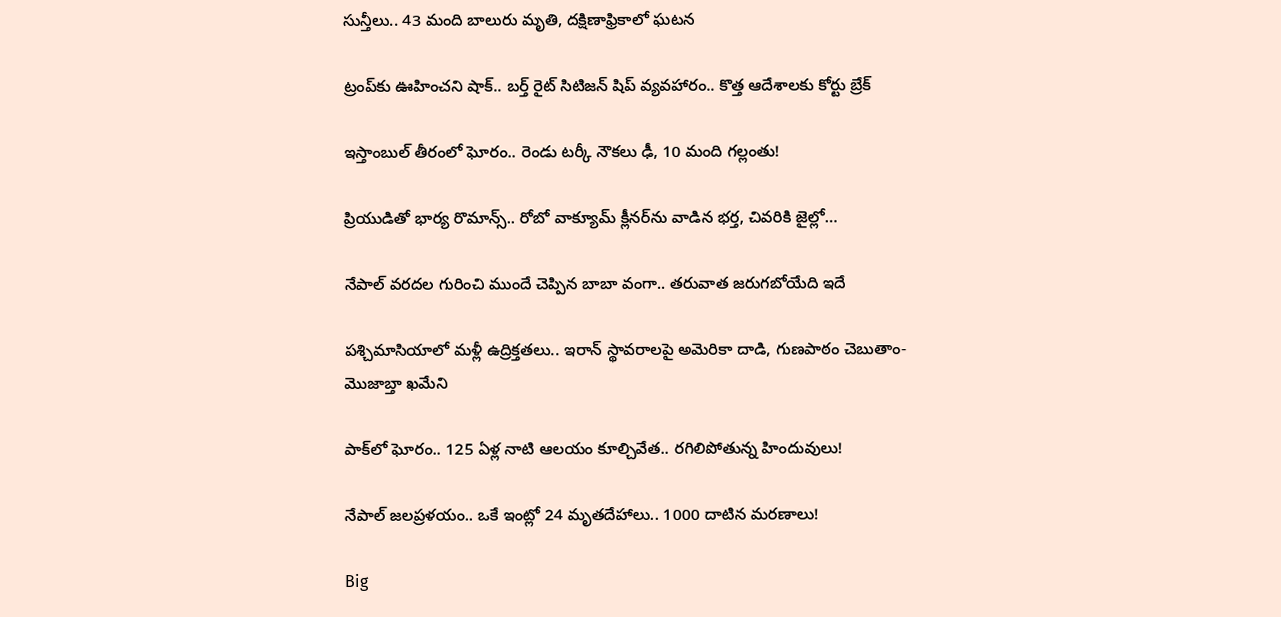సున్తీలు.. 43 మంది బాలురు మృతి, దక్షిణాఫ్రికాలో ఘటన

ట్రంప్‌‌కు ఊహించని షాక్‌.. బర్త్ రైట్ సిటిజన్ షిప్ వ్యవహారం.. కొత్త ఆదేశాలకు కోర్టు బ్రేక్

ఇస్తాంబుల్ తీరంలో ఘోరం.. రెండు టర్కీ నౌకలు ఢీ, 10 మంది గల్లంతు!

ప్రియుడితో భార్య రొమాన్స్.. రోబో వాక్యూమ్ క్లీనర్‌ను వాడిన భర్త, చివరికి జైల్లో…

నేపాల్ వరదల గురించి ముందే చెప్పిన బాబా వంగా.. తరువాత జరుగబోయేది ఇదే

పశ్చిమాసియాలో మళ్లీ ఉద్రిక్తతలు.. ఇరాన్ స్థావరాలపై అమెరికా దాడి, గుణపాఠం చెబుతాం-మొజాబ్తా ఖమేని

పాక్‌లో ఘోరం.. 125 ఏళ్ల నాటి ఆలయం కూల్చివేత.. రగిలిపోతున్న హిందువులు!

నేపాల్ జలప్రళయం.. ఒకే ఇంట్లో 24 మృతదేహాలు.. 1000 దాటిన మరణాలు!

Big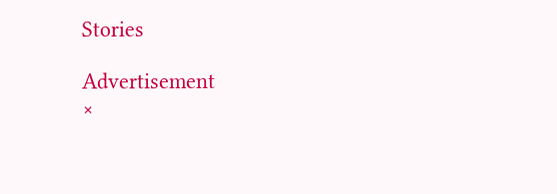Stories

Advertisement
×